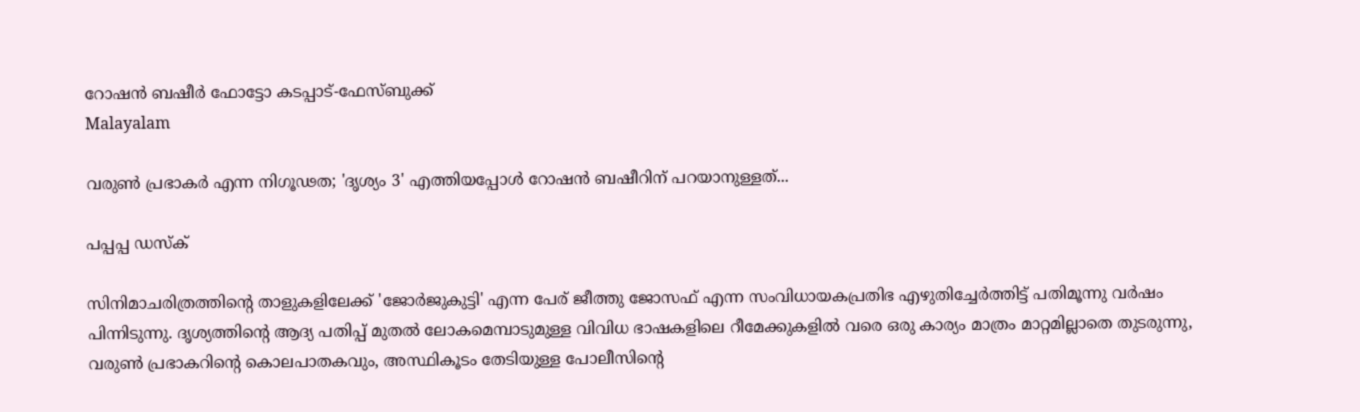റോഷൻ ബഷീർ ഫോട്ടോ കടപ്പാട്-ഫേസ്ബുക്ക്
Malayalam

വരുണ്‍ പ്രഭാകർ എന്ന നിഗൂഢത; 'ദൃശ്യം 3' എത്തിയപ്പോൾ റോഷന്‍ ബഷീറിന് പറയാനുള്ളത്...

പപ്പപ്പ ഡസ്‌ക്‌

സിനിമാചരിത്രത്തിന്റെ താളുകളിലേക്ക് 'ജോര്‍ജുകുട്ടി' എന്ന പേര് ജീത്തു ജോസഫ് എന്ന സംവിധായകപ്രതിഭ എഴുതിച്ചേര്‍ത്തിട്ട് പതിമൂന്നു വര്‍ഷം പിന്നിടുന്നു. ദൃശ്യത്തിന്റെ ആദ്യ പതിപ്പ് മുതല്‍ ലോകമെമ്പാടുമുള്ള വിവിധ ഭാഷകളിലെ റീമേക്കുകളില്‍ വരെ ഒരു കാര്യം മാത്രം മാറ്റമില്ലാതെ തുടരുന്നു, വരുൺ പ്രഭാകറിന്റെ കൊലപാതകവും, അസ്ഥികൂടം തേടിയുള്ള പോലീസിന്റെ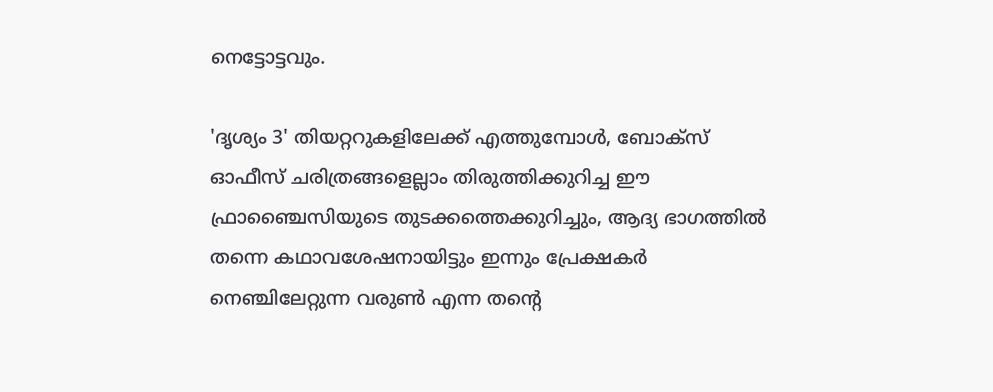നെട്ടോട്ടവും.

'ദൃശ്യം 3' തിയറ്ററുകളിലേക്ക് എത്തുമ്പോള്‍, ബോക്‌സ് ഓഫീസ് ചരിത്രങ്ങളെല്ലാം തിരുത്തിക്കുറിച്ച ഈ ഫ്രാഞ്ചൈസിയുടെ തുടക്കത്തെക്കുറിച്ചും, ആദ്യ ഭാഗത്തില്‍ തന്നെ കഥാവശേഷനായിട്ടും ഇന്നും പ്രേക്ഷകര്‍ നെഞ്ചിലേറ്റുന്ന വരുൺ എന്ന തന്റെ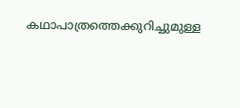കഥാപാത്രത്തെക്കുറിച്ചുമുള്ള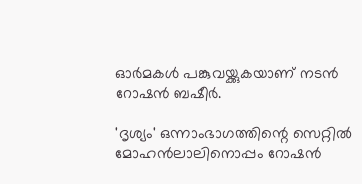ഓര്‍മകള്‍ പങ്കുവയ്ക്കുകയാണ് നടന്‍ റോഷന്‍ ബഷീര്‍.

'ദൃശ്യം' ഒന്നാംഭാഗത്തിന്റെ സെറ്റിൽ മോഹൻലാലിനൊപ്പം റോഷൻ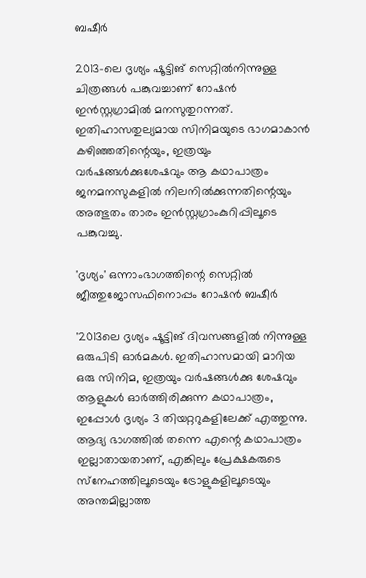ബഷീർ

2013-ലെ ദൃശ്യം ഷൂട്ടിങ് സെറ്റില്‍നിന്നുള്ള ചിത്രങ്ങള്‍ പങ്കുവച്ചാണ് റോഷന്‍ ഇന്‍സ്റ്റഗ്രാമില്‍ മനസുതുറന്നത്. ഇതിഹാസതുല്യമായ സിനിമയുടെ ഭാഗമാകാന്‍ കഴിഞ്ഞതിന്റെയും, ഇത്രയും വര്‍ഷങ്ങള്‍ക്കുശേഷവും ആ കഥാപാത്രം ജനമനസുകളില്‍ നിലനില്‍ക്കുന്നതിന്റെയും അത്ഭുതം താരം ഇൻസ്റ്റഗ്രാംകുറിപ്പിലൂടെ പങ്കുവച്ചു.

'ദൃശ്യം' ഒന്നാംഭാഗത്തിന്റെ സെറ്റിൽ ജീത്തുജോസഫിനൊപ്പം റോഷൻ ബഷീർ

'2013ലെ ദൃശ്യം ഷൂട്ടിങ് ദിവസങ്ങളില്‍ നിന്നുള്ള ഒരുപിടി ഓര്‍മകള്‍. ഇതിഹാസമായി മാറിയ ഒരു സിനിമ, ഇത്രയും വര്‍ഷങ്ങള്‍ക്കു ശേഷവും ആളുകള്‍ ഓര്‍ത്തിരിക്കുന്ന കഥാപാത്രം, ഇപ്പോള്‍ ദൃശ്യം 3 തിയറ്ററുകളിലേക്ക് എത്തുന്നു. ആദ്യ ഭാഗത്തില്‍ തന്നെ എന്റെ കഥാപാത്രം ഇല്ലാതായതാണ്, എങ്കിലും പ്രേക്ഷകരുടെ സ്‌നേഹത്തിലൂടെയും ട്രോളുകളിലൂടെയും അന്തമില്ലാത്ത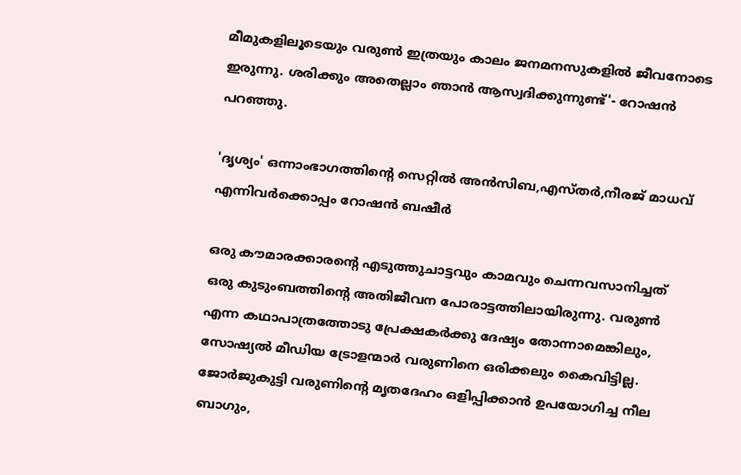മീമുകളിലൂടെയും വരുണ്‍ ഇത്രയും കാലം ജനമനസുകളില്‍ ജീവനോടെ ഇരുന്നു. ശരിക്കും അതെല്ലാം ഞാന്‍ ആസ്വദിക്കുന്നുണ്ട്'- റോഷന്‍ പറഞ്ഞു.

'ദൃശ്യം' ഒന്നാംഭാഗത്തിന്റെ സെറ്റിൽ അൻസിബ,എസ്തർ,നീരജ് മാധവ് എന്നിവർക്കൊപ്പം റോഷൻ ബഷീർ

ഒരു കൗമാരക്കാരന്റെ എടുത്തുചാട്ടവും കാമവും ചെന്നവസാനിച്ചത് ഒരു കുടുംബത്തിന്റെ അതിജീവന പോരാട്ടത്തിലായിരുന്നു. വരുണ്‍ എന്ന കഥാപാത്രത്തോടു പ്രേക്ഷകര്‍ക്കു ദേഷ്യം തോന്നാമെങ്കിലും, സോഷ്യല്‍ മീഡിയ ട്രോളന്മാര്‍ വരുണിനെ ഒരിക്കലും കൈവിട്ടില്ല. ജോര്‍ജുകുട്ടി വരുണിന്റെ മൃതദേഹം ഒളിപ്പിക്കാന്‍ ഉപയോഗിച്ച നീല ബാഗും,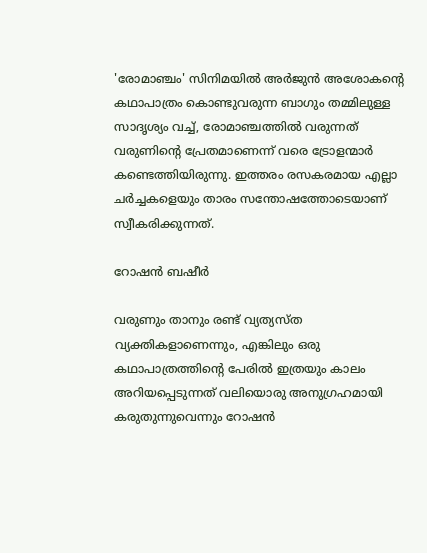'രോമാഞ്ചം' സിനിമയില്‍ അര്‍ജുന്‍ അശോകന്റെ കഥാപാത്രം കൊണ്ടുവരുന്ന ബാഗും തമ്മിലുള്ള സാദൃശ്യം വച്ച്, രോമാഞ്ചത്തില്‍ വരുന്നത് വരുണിന്റെ പ്രേതമാണെന്ന് വരെ ട്രോളന്മാര്‍ കണ്ടെത്തിയിരുന്നു. ഇത്തരം രസകരമായ എല്ലാ ചര്‍ച്ചകളെയും താരം സന്തോഷത്തോടെയാണ് സ്വീകരിക്കുന്നത്.

റോഷൻ ബഷീർ

വരുണും താനും രണ്ട് വ്യത്യസ്ത വ്യക്തികളാണെന്നും, എങ്കിലും ഒരു കഥാപാത്രത്തിന്റെ പേരില്‍ ഇത്രയും കാലം അറിയപ്പെടുന്നത് വലിയൊരു അനുഗ്രഹമായി കരുതുന്നുവെന്നും റോഷന്‍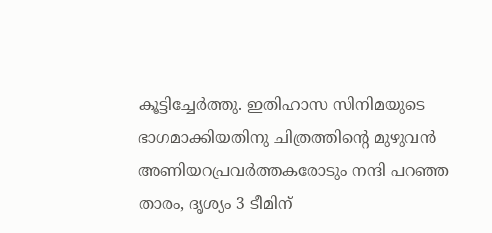കൂട്ടിച്ചേര്‍ത്തു. ഇതിഹാസ സിനിമയുടെ ഭാഗമാക്കിയതിനു ചിത്രത്തിന്റെ മുഴുവന്‍ അണിയറപ്രവര്‍ത്തകരോടും നന്ദി പറഞ്ഞ താരം, ദൃശ്യം 3 ടീമിന്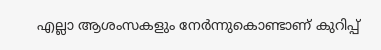എല്ലാ ആശംസകളും നേര്‍ന്നുകൊണ്ടാണ് കുറിപ്പ്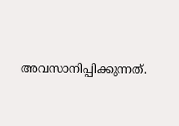അവസാനിപ്പിക്കുന്നത്.